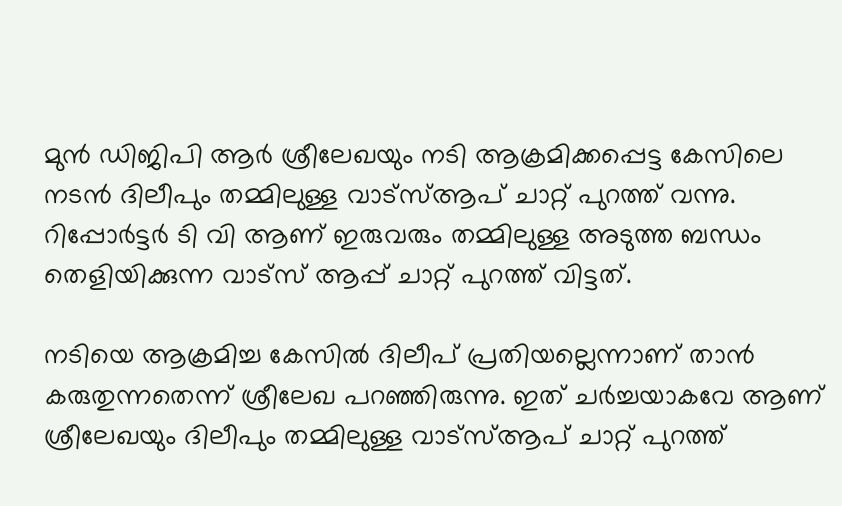മുന്‍ ഡിജിപി ആര്‍ ശ്രീലേഖയും നടി ആക്രമിക്കപ്പെട്ട കേസിലെ നടന്‍ ദിലീപും തമ്മിലുള്ള വാട്സ്ആപ് ചാറ്റ് പുറത്ത് വന്നു. റിപ്പോര്‍ട്ടര്‍ ടി വി ആണ് ഇരുവരും തമ്മിലുള്ള അടുത്ത ബന്ധം തെളിയിക്കുന്ന വാട്‌സ് ആപ്പ് ചാറ്റ് പുറത്ത് വിട്ടത്.

നടിയെ ആക്രമിച്ച കേസില്‍ ദിലീപ് പ്രതിയല്ലെന്നാണ് താന്‍ കരുതുന്നതെന്ന് ശ്രീലേഖ പറഞ്ഞിരുന്നു. ഇത് ചര്‍ച്ചയാകവേ ആണ് ശ്രീലേഖയും ദിലീപും തമ്മിലുള്ള വാട്സ്ആപ് ചാറ്റ് പുറത്ത്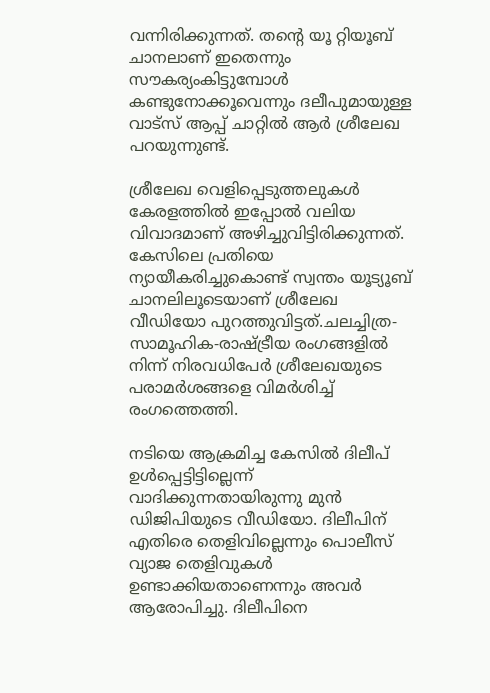വന്നിരിക്കുന്നത്. തന്റെ യൂ റ്റിയൂബ് ചാനലാണ് ഇതെന്നും സൗകര്യംകിട്ടുമ്പോള്‍ കണ്ടുനോക്കൂവെന്നും ദലീപുമായുള്ള വാട്‌സ് ആപ്പ് ചാറ്റില്‍ ആര്‍ ശ്രീലേഖ പറയുന്നുണ്ട്.

ശ്രീലേഖ വെളിപ്പെടുത്തലുകള്‍ കേരളത്തില്‍ ഇപ്പോല്‍ വലിയ വിവാദമാണ് അഴിച്ചുവിട്ടിരിക്കുന്നത്. കേസിലെ പ്രതിയെ ന്യായീകരിച്ചുകൊണ്ട് സ്വന്തം യൂട്യൂബ് ചാനലിലൂടെയാണ് ശ്രീലേഖ വീഡിയോ പുറത്തുവിട്ടത്.ചലച്ചിത്ര-സാമൂഹിക-രാഷ്ട്രീയ രംഗങ്ങളില്‍ നിന്ന് നിരവധിപേര്‍ ശ്രീലേഖയുടെ പരാമര്‍ശങ്ങളെ വിമര്‍ശിച്ച് രംഗത്തെത്തി.

നടിയെ ആക്രമിച്ച കേസില്‍ ദിലീപ് ഉള്‍പ്പെട്ടിട്ടില്ലെന്ന് വാദിക്കുന്നതായിരുന്നു മുന്‍ ഡിജിപിയുടെ വീഡിയോ. ദിലീപിന് എതിരെ തെളിവില്ലെന്നും പൊലീസ് വ്യാജ തെളിവുകള്‍ ഉണ്ടാക്കിയതാണെന്നും അവര്‍ ആരോപിച്ചു. ദിലീപിനെ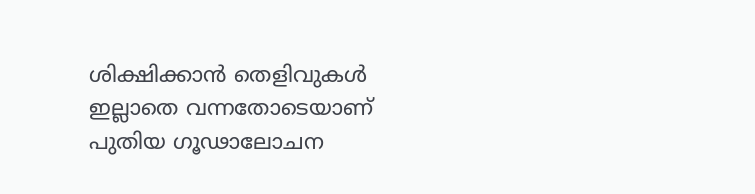ശിക്ഷിക്കാന്‍ തെളിവുകള്‍ ഇല്ലാതെ വന്നതോടെയാണ് പുതിയ ഗൂഢാലോചന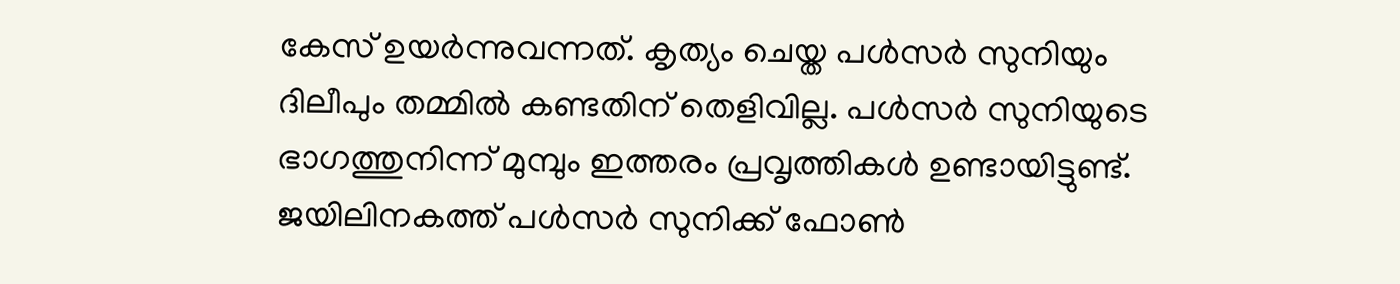കേസ് ഉയര്‍ന്നുവന്നത്. കൃത്യം ചെയ്ത പള്‍സര്‍ സുനിയും ദിലീപും തമ്മില്‍ കണ്ടതിന് തെളിവില്ല. പള്‍സര്‍ സുനിയുടെ ഭാഗത്തുനിന്ന് മുമ്പും ഇത്തരം പ്രവൃത്തികള്‍ ഉണ്ടായിട്ടുണ്ട്. ജയിലിനകത്ത് പള്‍സര്‍ സുനിക്ക് ഫോണ്‍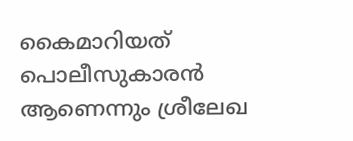കൈമാറിയത് പൊലീസുകാരന്‍ ആണെന്നും ശ്രീലേഖ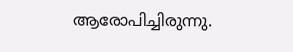ആരോപിച്ചിരുന്നു.